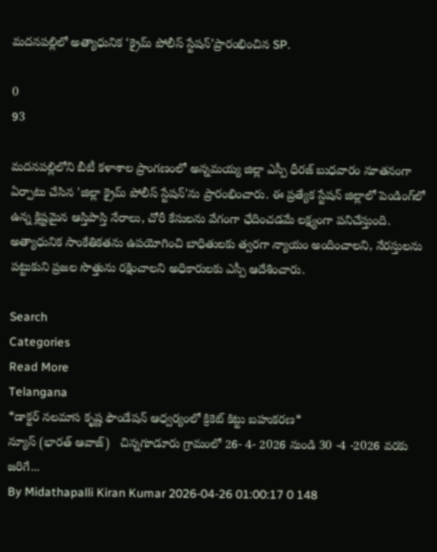మదనపల్లిలో అత్యాధునిక ‘క్రైమ్ పోలీస్ స్టేషన్’ప్రారంభించిన SP.

0
93

మదనపల్లిలోని బీటీ కళాశాల ప్రాంగణంలో అన్నమయ్య జిల్లా ఎస్పీ ధీరజ్ బుధవారం నూతనంగా ఏర్పాటు చేసిన 'జిల్లా క్రైమ్ పోలీస్ స్టేషన్'ను ప్రారంభించారు. ఈ ప్రత్యేక స్టేషన్ జిల్లాలో పెండింగ్‌లో ఉన్న క్లిష్టమైన ఆస్తిపాస్తి నేరాలు, చోరీ కేసులను వేగంగా ఛేదించడమే లక్ష్యంగా పనిచేస్తుంది. అత్యాధునిక సాంకేతికతను ఉపయోగించి బాధితులకు త్వరగా న్యాయం అందించాలని, నేరస్తులను పట్టుకుని ప్రజల సొత్తును రక్షించాలని అధికారులకు ఎస్పీ ఆదేశించారు.

Search
Categories
Read More
Telangana
*డాక్టర్ నలమాస కృష్ణ ఫౌండేషన్ ఆధ్వర్యంలో క్రికెట్ కిట్టు బహుకరణ*
న్యూస్ (భారత్ ఆవాజ్)   చిన్నగూడూరు గ్రామంలో 26- 4- 2026 నుండి 30 -4 -2026 వరకు జరిగే...
By Midathapalli Kiran Kumar 2026-04-26 01:00:17 0 148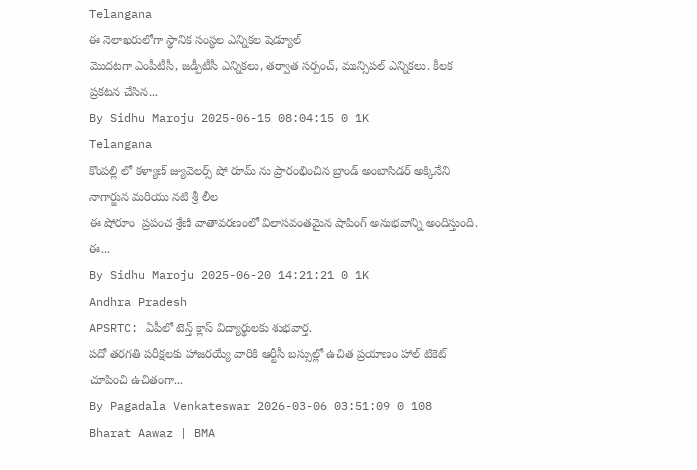Telangana
ఈ నెలాఖరులోగా స్థానిక సంస్థల ఎన్నికల షెడ్యూల్
మొదటగా ఎంపీటీసీ, జడ్పీటీసీ ఎన్నికలు, తర్వాత సర్పంచ్, మున్సిపల్ ఎన్నికలు. కీలక ప్రకటన చేసిన...
By Sidhu Maroju 2025-06-15 08:04:15 0 1K
Telangana
కొంపల్లి లో కళ్యాణ్ జ్యువెలర్స్ షో రూమ్ ను ప్రారంభించిన బ్రాండ్ అంబాసిడర్ అక్కినేని నాగార్జున మరియు నటి శ్రీ లీల
ఈ షోరూం  ప్రపంచ శ్రేణి వాతావరణంలో విలాసవంతమైన షాపింగ్ అనుభవాన్ని అందిస్తుంది.  ఈ...
By Sidhu Maroju 2025-06-20 14:21:21 0 1K
Andhra Pradesh
APSRTC: ఏపీలో టెన్త్ క్లాస్ విద్యార్థులకు శుభవార్త.
పదో తరగతి పరీక్షలకు హాజరయ్యే వారికి ఆర్టీసీ బస్సుల్లో ఉచిత ప్రయాణం హాల్ టికెట్ చూపించి ఉచితంగా...
By Pagadala Venkateswar 2026-03-06 03:51:09 0 108
Bharat Aawaz | BMA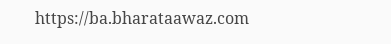https://ba.bharataawaz.com